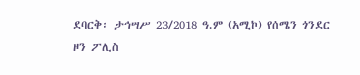ደባርቅ፡ ታኅሣሥ 23/2018 ዓ.ም (አሚኮ) የሰሜን ጎንደር ዞን ፖሊስ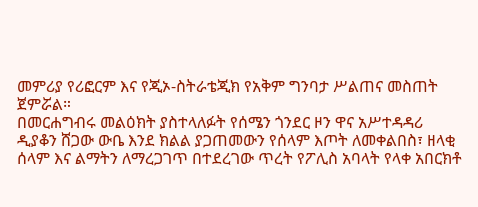መምሪያ የሪፎርም እና የጂኦ-ስትራቴጂክ የአቅም ግንባታ ሥልጠና መስጠት ጀምሯል።
በመርሐግብሩ መልዕክት ያስተላለፉት የሰሜን ጎንደር ዞን ዋና አሥተዳዳሪ ዲያቆን ሸጋው ውቤ እንደ ክልል ያጋጠመውን የሰላም እጦት ለመቀልበስ፣ ዘላቂ ሰላም እና ልማትን ለማረጋገጥ በተደረገው ጥረት የፖሊስ አባላት የላቀ አበርክቶ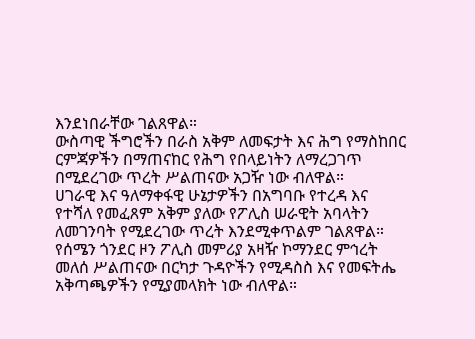እንደነበራቸው ገልጸዋል።
ውስጣዊ ችግሮችን በራስ አቅም ለመፍታት እና ሕግ የማስከበር ርምጃዎችን በማጠናከር የሕግ የበላይነትን ለማረጋገጥ በሚደረገው ጥረት ሥልጠናው አጋዥ ነው ብለዋል።
ሀገራዊ እና ዓለማቀፋዊ ሁኔታዎችን በአግባቡ የተረዳ እና የተሻለ የመፈጸም አቅም ያለው የፖሊስ ሠራዊት አባላትን ለመገንባት የሚደረገው ጥረት እንደሚቀጥልም ገልጸዋል።
የሰሜን ጎንደር ዞን ፖሊስ መምሪያ አዛዥ ኮማንደር ምኅረት መለሰ ሥልጠናው በርካታ ጉዳዮችን የሚዳስስ እና የመፍትሔ አቅጣጫዎችን የሚያመላክት ነው ብለዋል።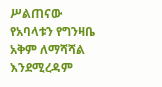ሥልጠናው የአባላቱን የግንዛቤ አቅም ለማሻሻል እንደሚረዳም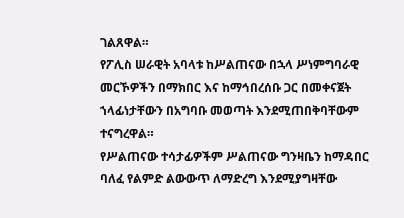ገልጸዋል።
የፖሊስ ሠራዊት አባላቱ ከሥልጠናው በኋላ ሥነምግባራዊ መርኾዎችን በማክበር እና ከማኅበረሰቡ ጋር በመቀናጀት ኀላፊነታቸውን በአግባቡ መወጣት እንደሚጠበቅባቸውም ተናግረዋል።
የሥልጠናው ተሳታፊዎችም ሥልጠናው ግንዛቤን ከማዳበር ባለፈ የልምድ ልውውጥ ለማድረግ እንደሚያግዛቸው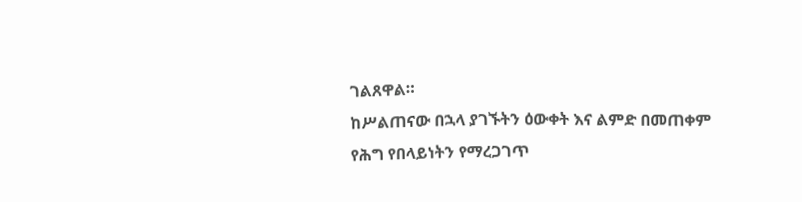ገልጸዋል።
ከሥልጠናው በኋላ ያገኙትን ዕውቀት እና ልምድ በመጠቀም የሕግ የበላይነትን የማረጋገጥ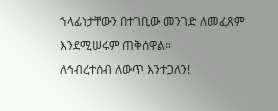ኀላፊነታቸውን በተገቢው መንገድ ለመፈጸም እንደሚሠሩም ጠቅሰዋል።
ለኅብረተሰብ ለውጥ እንተጋለን!